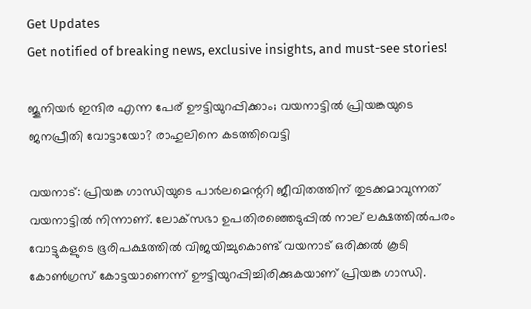Get Updates
Get notified of breaking news, exclusive insights, and must-see stories!

ജൂനിയർ ഇന്ദിര എന്ന പേര് ഊട്ടിയുറപ്പിക്കാം; വയനാട്ടിൽ പ്രിയങ്കയുടെ ജനപ്രീതി വോട്ടായോ? രാഹുലിനെ കടത്തിവെട്ടി

വയനാട്: പ്രിയങ്ക ഗാന്ധിയുടെ പാർലമെന്ററി ജീവിതത്തിന് തുടക്കമാവുന്നത് വയനാട്ടിൽ നിന്നാണ്. ലോക്‌സഭാ ഉപതിരഞ്ഞെടുപ്പിൽ നാല് ലക്ഷത്തിൽപരം വോട്ടുകളുടെ ഭൂരിപക്ഷത്തിൽ വിജയിച്ചുകൊണ്ട് വയനാട് ഒരിക്കൽ കൂടി കോൺഗ്രസ് കോട്ടയാണെന്ന് ഊട്ടിയുറപ്പിച്ചിരിക്കുകയാണ് പ്രിയങ്ക ഗാന്ധി.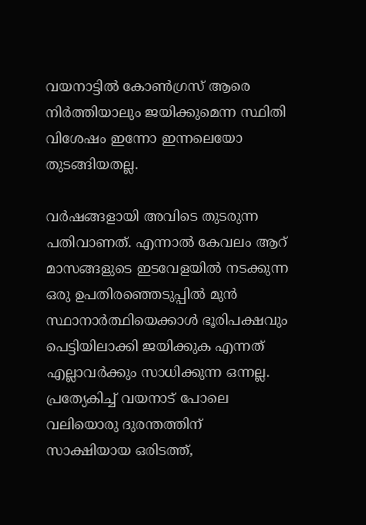വയനാട്ടിൽ കോൺഗ്രസ് ആരെ നിർത്തിയാലും ജയിക്കുമെന്ന സ്ഥിതി വിശേഷം ഇന്നോ ഇന്നലെയോ തുടങ്ങിയതല്ല.

വർഷങ്ങളായി അവിടെ തുടരുന്ന പതിവാണത്. എന്നാൽ കേവലം ആറ് മാസങ്ങളുടെ ഇടവേളയിൽ നടക്കുന്ന ഒരു ഉപതിരഞ്ഞെടുപ്പിൽ മുൻ സ്ഥാനാർത്ഥിയെക്കാൾ ഭൂരിപക്ഷവും പെട്ടിയിലാക്കി ജയിക്കുക എന്നത് എല്ലാവർക്കും സാധിക്കുന്ന ഒന്നല്ല. പ്രത്യേകിച്ച് വയനാട് പോലെ വലിയൊരു ദുരന്തത്തിന് സാക്ഷിയായ ഒരിടത്ത്,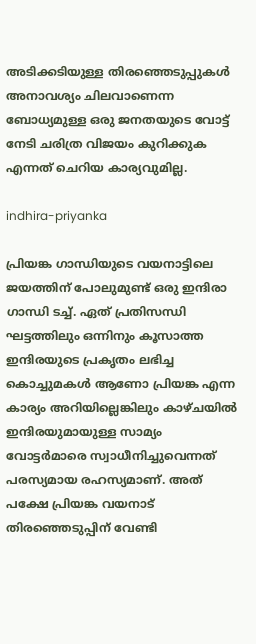അടിക്കടിയുള്ള തിരഞ്ഞെടുപ്പുകൾ അനാവശ്യം ചിലവാണെന്ന ബോധ്യമുള്ള ഒരു ജനതയുടെ വോട്ട് നേടി ചരിത്ര വിജയം കുറിക്കുക എന്നത് ചെറിയ കാര്യവുമില്ല.

indhira-priyanka

പ്രിയങ്ക ഗാന്ധിയുടെ വയനാട്ടിലെ ജയത്തിന് പോലുമുണ്ട് ഒരു ഇന്ദിരാ ഗാന്ധി ടച്ച്. ഏത് പ്രതിസന്ധി ഘട്ടത്തിലും ഒന്നിനും കൂസാത്ത ഇന്ദിരയുടെ പ്രകൃതം ലഭിച്ച കൊച്ചുമകൾ ആണോ പ്രിയങ്ക എന്ന കാര്യം അറിയില്ലെങ്കിലും കാഴ്‌ചയിൽ ഇന്ദിരയുമായുള്ള സാമ്യം വോട്ടർമാരെ സ്വാധീനിച്ചുവെന്നത് പരസ്യമായ രഹസ്യമാണ്. അത് പക്ഷേ പ്രിയങ്ക വയനാട് തിരഞ്ഞെടുപ്പിന് വേണ്ടി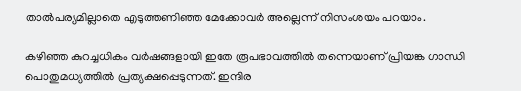താൽപര്യമില്ലാതെ എടുത്തണിഞ്ഞ മേക്കോവർ അല്ലെന്ന് നിസംശയം പറയാം.

കഴിഞ്ഞ കുറച്ചധികം വർഷങ്ങളായി ഇതേ രൂപഭാവത്തിൽ തന്നെയാണ് പ്രിയങ്ക ഗാന്ധി പൊതുമധ്യത്തിൽ പ്രത്യക്ഷപ്പെടുന്നത്. ഇന്ദിര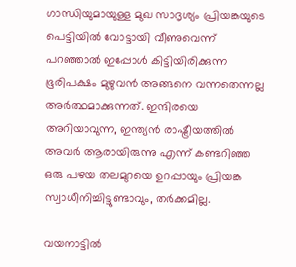ഗാന്ധിയുമായുള്ള മുഖ സാദൃശ്യം പ്രിയങ്കയുടെ പെട്ടിയിൽ വോട്ടായി വീണുവെന്ന് പറഞ്ഞാൽ ഇപ്പോൾ കിട്ടിയിരിക്കുന്ന ഭൂരിപക്ഷം മുഴുവൻ അങ്ങനെ വന്നതെന്നല്ല അർത്ഥമാക്കുന്നത്. ഇന്ദിരയെ അറിയാവുന്ന, ഇന്ത്യൻ രാഷ്ട്രീയത്തിൽ അവർ ആരായിരുന്നു എന്ന് കണ്ടറിഞ്ഞ ഒരു പഴയ തലമുറയെ ഉറപ്പായും പ്രിയങ്ക സ്വാധീനിച്ചിട്ടുണ്ടാവും, തർക്കമില്ല.

വയനാട്ടിൽ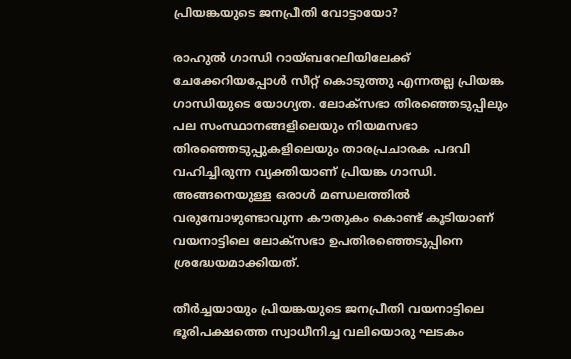പ്രിയങ്കയുടെ ജനപ്രീതി വോട്ടായോ?

രാഹുൽ ഗാന്ധി റായ്ബറേലിയിലേക്ക് ചേക്കേറിയപ്പോൾ സീറ്റ് കൊടുത്തു എന്നതല്ല പ്രിയങ്ക ഗാന്ധിയുടെ യോഗ്യത. ലോക്‌സഭാ തിരഞ്ഞെടുപ്പിലും പല സംസ്ഥാനങ്ങളിലെയും നിയമസഭാ തിരഞ്ഞെടുപ്പുകളിലെയും താരപ്രചാരക പദവി വഹിച്ചിരുന്ന വ്യക്തിയാണ് പ്രിയങ്ക ഗാന്ധി. അങ്ങനെയുള്ള ഒരാൾ മണ്ഡലത്തിൽ വരുമ്പോഴുണ്ടാവുന്ന കൗതുകം കൊണ്ട് കൂടിയാണ് വയനാട്ടിലെ ലോക്‌സഭാ ഉപതിരഞ്ഞെടുപ്പിനെ ശ്രദ്ധേയമാക്കിയത്.

തീർച്ചയായും പ്രിയങ്കയുടെ ജനപ്രീതി വയനാട്ടിലെ ഭൂരിപക്ഷത്തെ സ്വാധീനിച്ച വലിയൊരു ഘടകം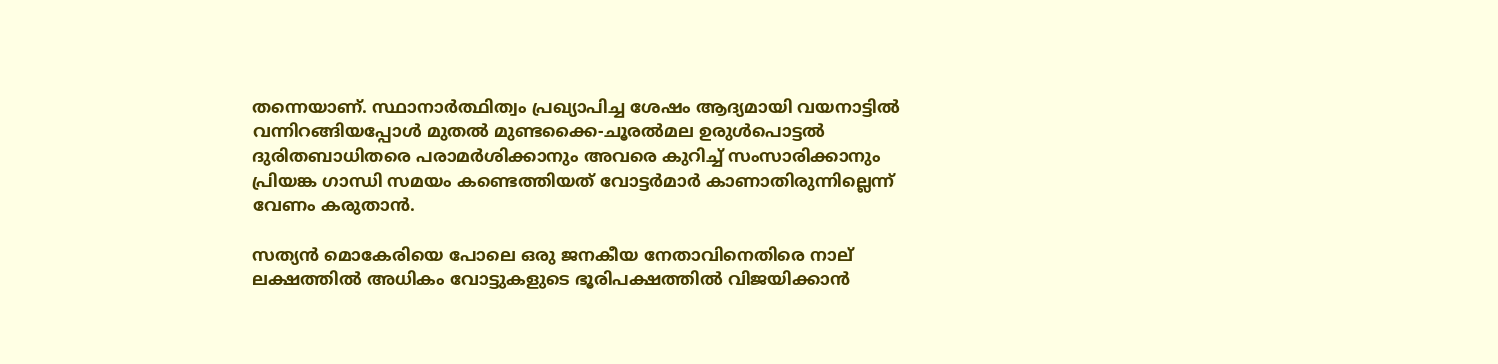തന്നെയാണ്. സ്ഥാനാർത്ഥിത്വം പ്രഖ്യാപിച്ച ശേഷം ആദ്യമായി വയനാട്ടിൽ വന്നിറങ്ങിയപ്പോൾ മുതൽ മുണ്ടക്കൈ-ചൂരൽമല ഉരുൾപൊട്ടൽ ദുരിതബാധിതരെ പരാമർശിക്കാനും അവരെ കുറിച്ച് സംസാരിക്കാനും പ്രിയങ്ക ഗാന്ധി സമയം കണ്ടെത്തിയത് വോട്ടർമാർ കാണാതിരുന്നില്ലെന്ന് വേണം കരുതാൻ.

സത്യൻ മൊകേരിയെ പോലെ ഒരു ജനകീയ നേതാവിനെതിരെ നാല് ലക്ഷത്തിൽ അധികം വോട്ടുകളുടെ ഭൂരിപക്ഷത്തിൽ വിജയിക്കാൻ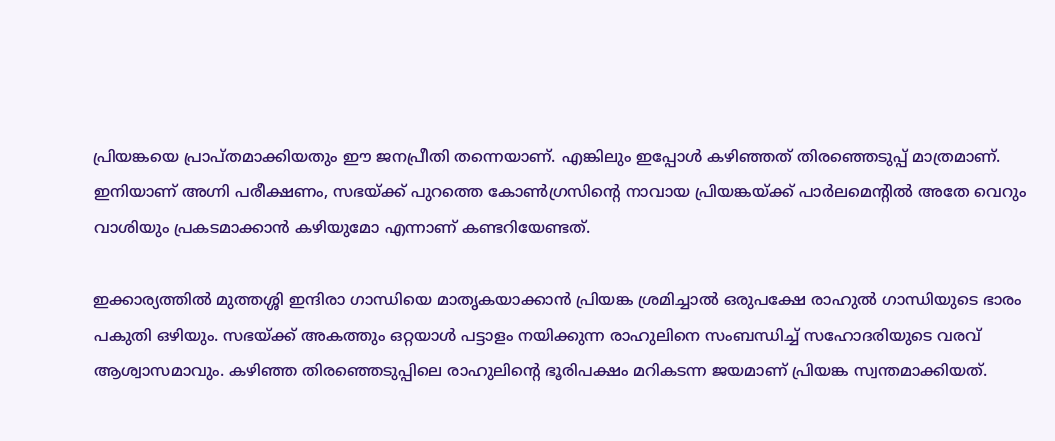പ്രിയങ്കയെ പ്രാപ്‌തമാക്കിയതും ഈ ജനപ്രീതി തന്നെയാണ്. എങ്കിലും ഇപ്പോൾ കഴിഞ്ഞത് തിരഞ്ഞെടുപ്പ് മാത്രമാണ്. ഇനിയാണ് അഗ്നി പരീക്ഷണം, സഭയ്ക്ക് പുറത്തെ കോൺഗ്രസിന്റെ നാവായ പ്രിയങ്കയ്ക്ക് പാർലമെന്റിൽ അതേ വെറും വാശിയും പ്രകടമാക്കാൻ കഴിയുമോ എന്നാണ് കണ്ടറിയേണ്ടത്.

ഇക്കാര്യത്തിൽ മുത്തശ്ശി ഇന്ദിരാ ഗാന്ധിയെ മാതൃകയാക്കാൻ പ്രിയങ്ക ശ്രമിച്ചാൽ ഒരുപക്ഷേ രാഹുൽ ഗാന്ധിയുടെ ഭാരം പകുതി ഒഴിയും. സഭയ്ക്ക് അകത്തും ഒറ്റയാൾ പട്ടാളം നയിക്കുന്ന രാഹുലിനെ സംബന്ധിച്ച് സഹോദരിയുടെ വരവ് ആശ്വാസമാവും. കഴിഞ്ഞ തിരഞ്ഞെടുപ്പിലെ രാഹുലിന്റെ ഭൂരിപക്ഷം മറികടന്ന ജയമാണ് പ്രിയങ്ക സ്വന്തമാക്കിയത്.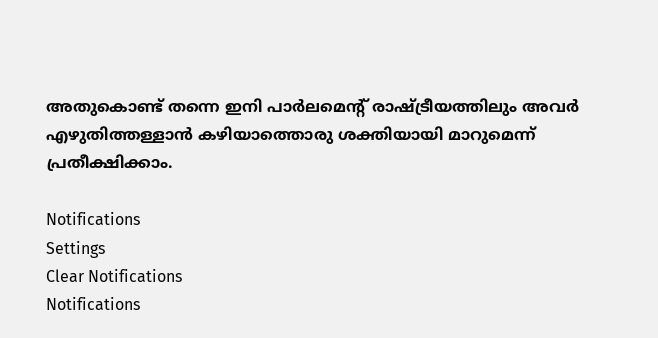അതുകൊണ്ട് തന്നെ ഇനി പാർലമെന്റ് രാഷ്ട്രീയത്തിലും അവർ എഴുതിത്തള്ളാൻ കഴിയാത്തൊരു ശക്തിയായി മാറുമെന്ന് പ്രതീക്ഷിക്കാം.

Notifications
Settings
Clear Notifications
Notifications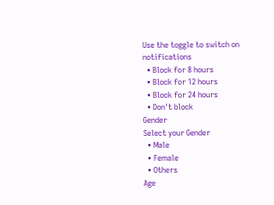Use the toggle to switch on notifications
  • Block for 8 hours
  • Block for 12 hours
  • Block for 24 hours
  • Don't block
Gender
Select your Gender
  • Male
  • Female
  • Others
Age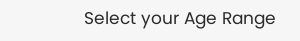Select your Age Range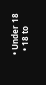• Under 18
  • 18 to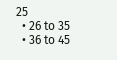25
  • 26 to 35
  • 36 to 45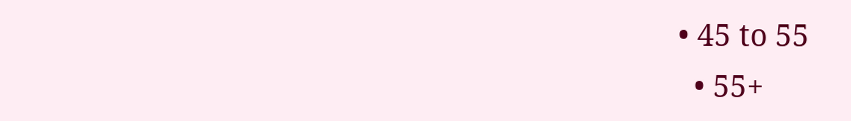• 45 to 55
  • 55+